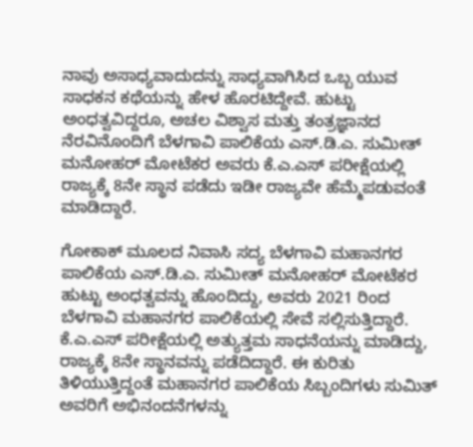ನಾವು ಅಸಾಧ್ಯವಾದುದನ್ನು ಸಾಧ್ಯವಾಗಿಸಿದ ಒಬ್ಬ ಯುವ ಸಾಧಕನ ಕಥೆಯನ್ನು ಹೇಳ ಹೊರಟಿದ್ದೇವೆ. ಹುಟ್ಟು ಅಂಧತ್ವವಿದ್ದರೂ, ಅಚಲ ವಿಶ್ವಾಸ ಮತ್ತು ತಂತ್ರಜ್ಞಾನದ ನೆರವಿನೊಂದಿಗೆ ಬೆಳಗಾವಿ ಪಾಲಿಕೆಯ ಎಸ್.ಡಿ.ಎ. ಸುಮೀತ್ ಮನೋಹರ್ ಮೋಟೆಕರ ಅವರು ಕೆ.ಎ.ಎಸ್ ಪರೀಕ್ಷೆಯಲ್ಲಿ ರಾಜ್ಯಕ್ಕೆ 8ನೇ ಸ್ಥಾನ ಪಡೆದು ಇಡೀ ರಾಜ್ಯವೇ ಹೆಮ್ಮೆಪಡುವಂತೆ ಮಾಡಿದ್ದಾರೆ.

ಗೋಕಾಕ್ ಮೂಲದ ನಿವಾಸಿ ಸದ್ಯ ಬೆಳಗಾವಿ ಮಹಾನಗರ ಪಾಲಿಕೆಯ ಎಸ್.ಡಿ.ಎ. ಸುಮೀತ್ ಮನೋಹರ್ ಮೋಟೆಕರ ಹುಟ್ಟು ಅಂಧತ್ವವನ್ನು ಹೊಂದಿದ್ದು, ಅವರು 2021 ರಿಂದ ಬೆಳಗಾವಿ ಮಹಾನಗರ ಪಾಲಿಕೆಯಲ್ಲಿ ಸೇವೆ ಸಲ್ಲಿಸುತ್ತಿದ್ದಾರೆ. ಕೆ.ಎ.ಎಸ್ ಪರೀಕ್ಷೆಯಲ್ಲಿ ಅತ್ಯುತ್ತಮ ಸಾಧನೆಯನ್ನು ಮಾಡಿದ್ದು, ರಾಜ್ಯಕ್ಕೆ 8ನೇ ಸ್ಥಾನವನ್ನು ಪಡೆದಿದ್ದಾರೆ. ಈ ಕುರಿತು ತಿಳಿಯುತ್ತಿದ್ದಂತೆ ಮಹಾನಗರ ಪಾಲಿಕೆಯ ಸಿಬ್ಬಂದಿಗಳು ಸುಮಿತ್ ಅವರಿಗೆ ಅಭಿನಂದನೆಗಳನ್ನು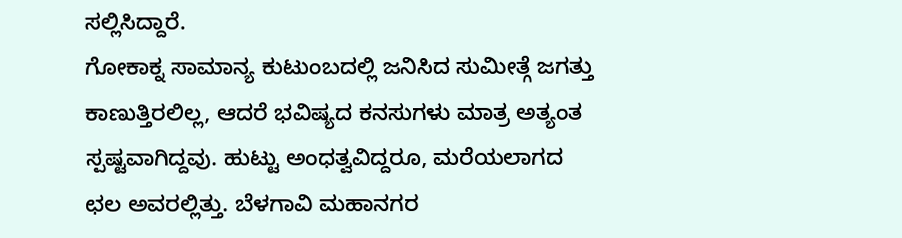ಸಲ್ಲಿಸಿದ್ದಾರೆ.
ಗೋಕಾಕ್ನ ಸಾಮಾನ್ಯ ಕುಟುಂಬದಲ್ಲಿ ಜನಿಸಿದ ಸುಮೀತ್ಗೆ ಜಗತ್ತು ಕಾಣುತ್ತಿರಲಿಲ್ಲ, ಆದರೆ ಭವಿಷ್ಯದ ಕನಸುಗಳು ಮಾತ್ರ ಅತ್ಯಂತ ಸ್ಪಷ್ಟವಾಗಿದ್ದವು. ಹುಟ್ಟು ಅಂಧತ್ವವಿದ್ದರೂ, ಮರೆಯಲಾಗದ ಛಲ ಅವರಲ್ಲಿತ್ತು. ಬೆಳಗಾವಿ ಮಹಾನಗರ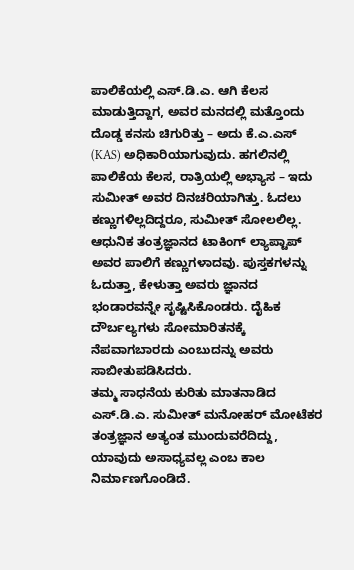ಪಾಲಿಕೆಯಲ್ಲಿ ಎಸ್.ಡಿ.ಎ. ಆಗಿ ಕೆಲಸ ಮಾಡುತ್ತಿದ್ದಾಗ, ಅವರ ಮನದಲ್ಲಿ ಮತ್ತೊಂದು ದೊಡ್ಡ ಕನಸು ಚಿಗುರಿತ್ತು – ಅದು ಕೆ.ಎ.ಎಸ್ (KAS) ಅಧಿಕಾರಿಯಾಗುವುದು. ಹಗಲಿನಲ್ಲಿ ಪಾಲಿಕೆಯ ಕೆಲಸ, ರಾತ್ರಿಯಲ್ಲಿ ಅಭ್ಯಾಸ – ಇದು ಸುಮೀತ್ ಅವರ ದಿನಚರಿಯಾಗಿತ್ತು. ಓದಲು ಕಣ್ಣುಗಳಿಲ್ಲದಿದ್ದರೂ, ಸುಮೀತ್ ಸೋಲಲಿಲ್ಲ. ಆಧುನಿಕ ತಂತ್ರಜ್ಞಾನದ ಟಾಕಿಂಗ್ ಲ್ಯಾಪ್ಟಾಪ್ ಅವರ ಪಾಲಿಗೆ ಕಣ್ಣುಗಳಾದವು. ಪುಸ್ತಕಗಳನ್ನು ಓದುತ್ತಾ, ಕೇಳುತ್ತಾ ಅವರು ಜ್ಞಾನದ ಭಂಡಾರವನ್ನೇ ಸೃಷ್ಟಿಸಿಕೊಂಡರು. ದೈಹಿಕ ದೌರ್ಬಲ್ಯಗಳು ಸೋಮಾರಿತನಕ್ಕೆ ನೆಪವಾಗಬಾರದು ಎಂಬುದನ್ನು ಅವರು ಸಾಬೀತುಪಡಿಸಿದರು.
ತಮ್ಮ ಸಾಧನೆಯ ಕುರಿತು ಮಾತನಾಡಿದ ಎಸ್.ಡಿ.ಎ. ಸುಮೀತ್ ಮನೋಹರ್ ಮೋಟೆಕರ ತಂತ್ರಜ್ಞಾನ ಅತ್ಯಂತ ಮುಂದುವರೆದಿದ್ದು, ಯಾವುದು ಅಸಾಧ್ಯವಲ್ಲ ಎಂಬ ಕಾಲ ನಿರ್ಮಾಣಗೊಂಡಿದೆ.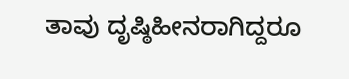ತಾವು ದೃಷ್ಠಿಹೀನರಾಗಿದ್ದರೂ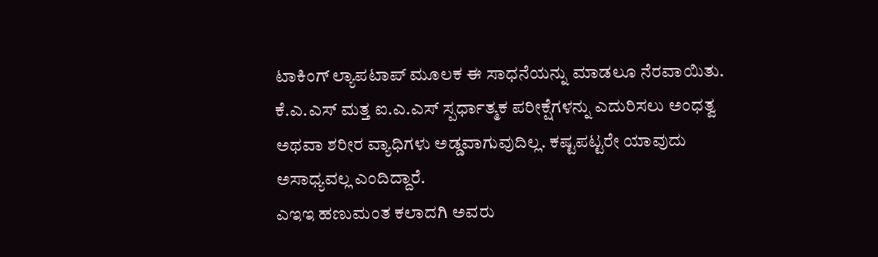ಟಾಕಿಂಗ್ ಲ್ಯಾಪಟಾಪ್ ಮೂಲಕ ಈ ಸಾಧನೆಯನ್ನು ಮಾಡಲೂ ನೆರವಾಯಿತು. ಕೆ.ಎ.ಎಸ್ ಮತ್ತ ಐ.ಎ.ಎಸ್ ಸ್ಪರ್ಧಾತ್ಮಕ ಪರೀಕ್ಷೆಗಳನ್ನು ಎದುರಿಸಲು ಅಂಧತ್ವ ಅಥವಾ ಶರೀರ ವ್ಯಾಧಿಗಳು ಅಡ್ಡವಾಗುವುದಿಲ್ಲ. ಕಷ್ಟಪಟ್ಟರೇ ಯಾವುದು ಅಸಾಧ್ಯವಲ್ಲ ಎಂದಿದ್ದಾರೆ.
ಎಇಇ ಹಣುಮಂತ ಕಲಾದಗಿ ಅವರು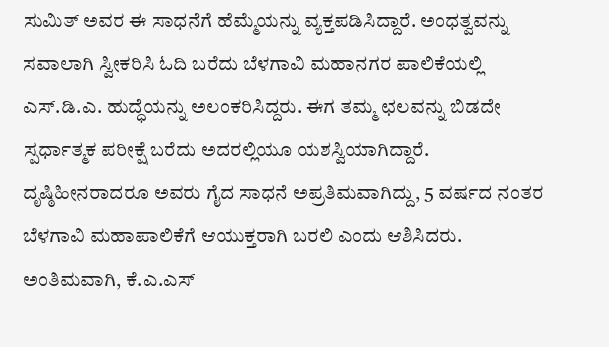ಸುಮಿತ್ ಅವರ ಈ ಸಾಧನೆಗೆ ಹೆಮ್ಮೆಯನ್ನು ವ್ಯಕ್ತಪಡಿಸಿದ್ದಾರೆ. ಅಂಧತ್ವವನ್ನು ಸವಾಲಾಗಿ ಸ್ವೀಕರಿಸಿ ಓದಿ ಬರೆದು ಬೆಳಗಾವಿ ಮಹಾನಗರ ಪಾಲಿಕೆಯಲ್ಲಿ ಎಸ್.ಡಿ.ಎ. ಹುದ್ಧೆಯನ್ನು ಅಲಂಕರಿಸಿದ್ದರು. ಈಗ ತಮ್ಮ ಛಲವನ್ನು ಬಿಡದೇ ಸ್ಪರ್ಧಾತ್ಮಕ ಪರೀಕ್ಷೆ ಬರೆದು ಅದರಲ್ಲಿಯೂ ಯಶಸ್ವಿಯಾಗಿದ್ದಾರೆ. ದೃಷ್ಠಿಹೀನರಾದರೂ ಅವರು ಗೈದ ಸಾಧನೆ ಅಪ್ರತಿಮವಾಗಿದ್ದು, 5 ವರ್ಷದ ನಂತರ ಬೆಳಗಾವಿ ಮಹಾಪಾಲಿಕೆಗೆ ಆಯುಕ್ತರಾಗಿ ಬರಲಿ ಎಂದು ಆಶಿಸಿದರು.
ಅಂತಿಮವಾಗಿ, ಕೆ.ಎ.ಎಸ್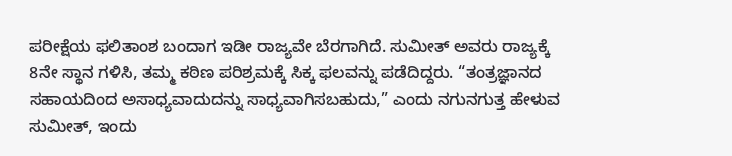ಪರೀಕ್ಷೆಯ ಫಲಿತಾಂಶ ಬಂದಾಗ ಇಡೀ ರಾಜ್ಯವೇ ಬೆರಗಾಗಿದೆ. ಸುಮೀತ್ ಅವರು ರಾಜ್ಯಕ್ಕೆ 8ನೇ ಸ್ಥಾನ ಗಳಿಸಿ, ತಮ್ಮ ಕಠಿಣ ಪರಿಶ್ರಮಕ್ಕೆ ಸಿಕ್ಕ ಫಲವನ್ನು ಪಡೆದಿದ್ದರು. “ತಂತ್ರಜ್ಞಾನದ ಸಹಾಯದಿಂದ ಅಸಾಧ್ಯವಾದುದನ್ನು ಸಾಧ್ಯವಾಗಿಸಬಹುದು,” ಎಂದು ನಗುನಗುತ್ತ ಹೇಳುವ ಸುಮೀತ್, ಇಂದು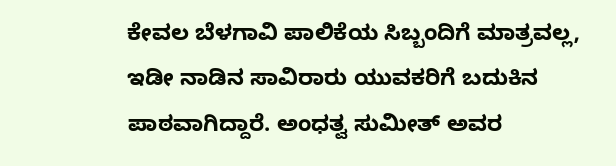ಕೇವಲ ಬೆಳಗಾವಿ ಪಾಲಿಕೆಯ ಸಿಬ್ಬಂದಿಗೆ ಮಾತ್ರವಲ್ಲ, ಇಡೀ ನಾಡಿನ ಸಾವಿರಾರು ಯುವಕರಿಗೆ ಬದುಕಿನ ಪಾಠವಾಗಿದ್ದಾರೆ. ಅಂಧತ್ವ ಸುಮೀತ್ ಅವರ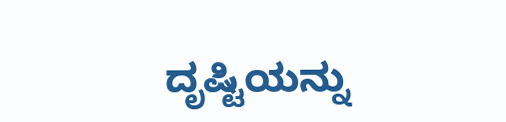ದೃಷ್ಟಿಯನ್ನು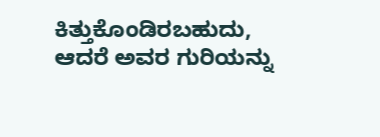ಕಿತ್ತುಕೊಂಡಿರಬಹುದು, ಆದರೆ ಅವರ ಗುರಿಯನ್ನು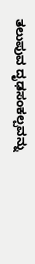ತಲುಪುವ ದೃಢಸಂಕಲ್ಪವನ್ನು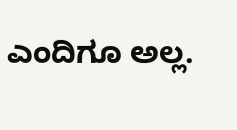ಎಂದಿಗೂ ಅಲ್ಲ.